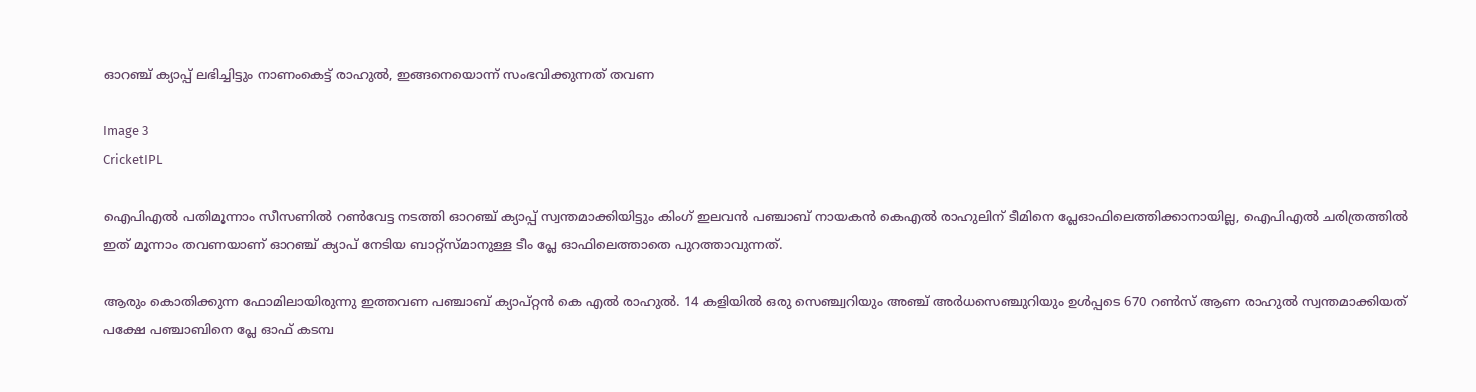ഓറഞ്ച് ക്യാപ്പ് ലഭിച്ചിട്ടും നാണംകെട്ട് രാഹുല്‍, ഇങ്ങനെയൊന്ന് സംഭവിക്കുന്നത് തവണ

Image 3
CricketIPL

ഐപിഎല്‍ പതിമൂന്നാം സീസണില്‍ റണ്‍വേട്ട നടത്തി ഓറഞ്ച് ക്യാപ്പ് സ്വന്തമാക്കിയിട്ടും കിംഗ് ഇലവന്‍ പഞ്ചാബ് നായകന്‍ കെഎല്‍ രാഹുലിന് ടീമിനെ പ്ലേഓഫിലെത്തിക്കാനായില്ല, ഐപിഎല്‍ ചരിത്രത്തില്‍ ഇത് മൂന്നാം തവണയാണ് ഓറഞ്ച് ക്യാപ് നേടിയ ബാറ്റ്‌സ്മാനുള്ള ടീം പ്ലേ ഓഫിലെത്താതെ പുറത്താവുന്നത്.

ആരും കൊതിക്കുന്ന ഫോമിലായിരുന്നു ഇത്തവണ പഞ്ചാബ് ക്യാപ്റ്റന്‍ കെ എല്‍ രാഹുല്‍. 14 കളിയില്‍ ഒരു സെഞ്ച്വറിയും അഞ്ച് അര്‍ധസെഞ്ചുറിയും ഉള്‍പ്പടെ 670 റണ്‍സ് ആണ രാഹുല്‍ സ്വന്തമാക്കിയത് പക്ഷേ പഞ്ചാബിനെ പ്ലേ ഓഫ് കടമ്പ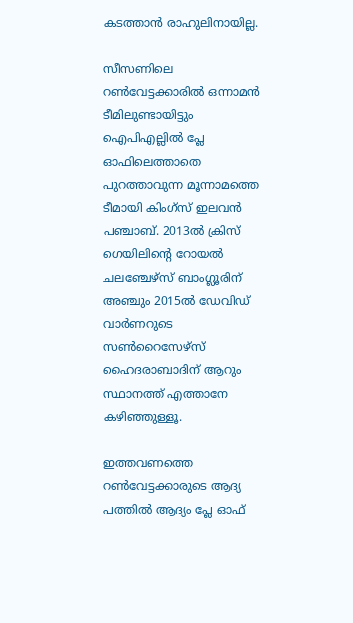കടത്താന്‍ രാഹുലിനായില്ല.

സീസണിലെ റണ്‍വേട്ടക്കാരില്‍ ഒന്നാമന്‍ ടീമിലുണ്ടായിട്ടും ഐപിഎല്ലില്‍ പ്ലേ ഓഫിലെത്താതെ പുറത്താവുന്ന മൂന്നാമത്തെ ടീമായി കിംഗ്‌സ് ഇലവന്‍ പഞ്ചാബ്. 2013ല്‍ ക്രിസ് ഗെയിലിന്റെ റോയല്‍ ചലഞ്ചേഴ്‌സ് ബാംഗ്ലൂരിന് അഞ്ചും 2015ല്‍ ഡേവിഡ് വാര്‍ണറുടെ സണ്‍റൈസേഴ്‌സ് ഹൈദരാബാദിന് ആറും സ്ഥാനത്ത് എത്താനേ കഴിഞ്ഞുള്ളൂ.

ഇത്തവണത്തെ റണ്‍വേട്ടക്കാരുടെ ആദ്യ പത്തില്‍ ആദ്യം പ്ലേ ഓഫ്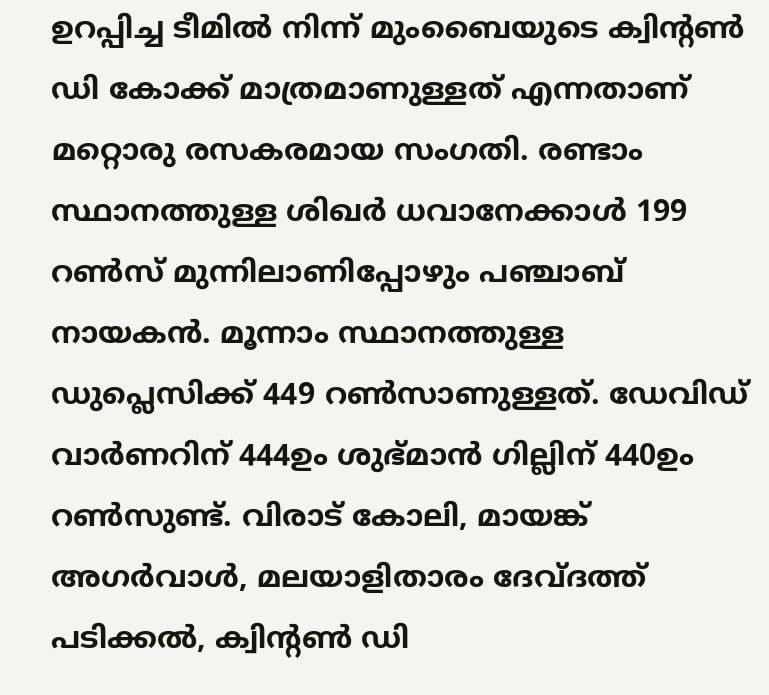ഉറപ്പിച്ച ടീമില്‍ നിന്ന് മുംബൈയുടെ ക്വിന്റണ്‍ ഡി കോക്ക് മാത്രമാണുള്ളത് എന്നതാണ് മറ്റൊരു രസകരമായ സംഗതി. രണ്ടാം സ്ഥാനത്തുള്ള ശിഖര്‍ ധവാനേക്കാള്‍ 199 റണ്‍സ് മുന്നിലാണിപ്പോഴും പഞ്ചാബ് നായകന്‍. മൂന്നാം സ്ഥാനത്തുള്ള ഡുപ്ലെസിക്ക് 449 റണ്‍സാണുള്ളത്. ഡേവിഡ് വാര്‍ണറിന് 444ഉം ശുഭ്മാന്‍ ഗില്ലിന് 440ഉം റണ്‍സുണ്ട്. വിരാട് കോലി, മായങ്ക് അഗര്‍വാള്‍, മലയാളിതാരം ദേവ്ദത്ത് പടിക്കല്‍, ക്വിന്റണ്‍ ഡി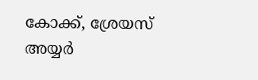കോക്ക്, ശ്രേയസ് അയ്യര്‍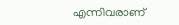എന്നിവരാണ്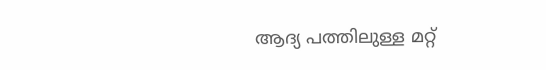ആദ്യ പത്തിലുള്ള മറ്റ്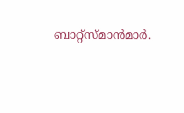ബാറ്റ്‌സ്മാന്‍മാര്‍.